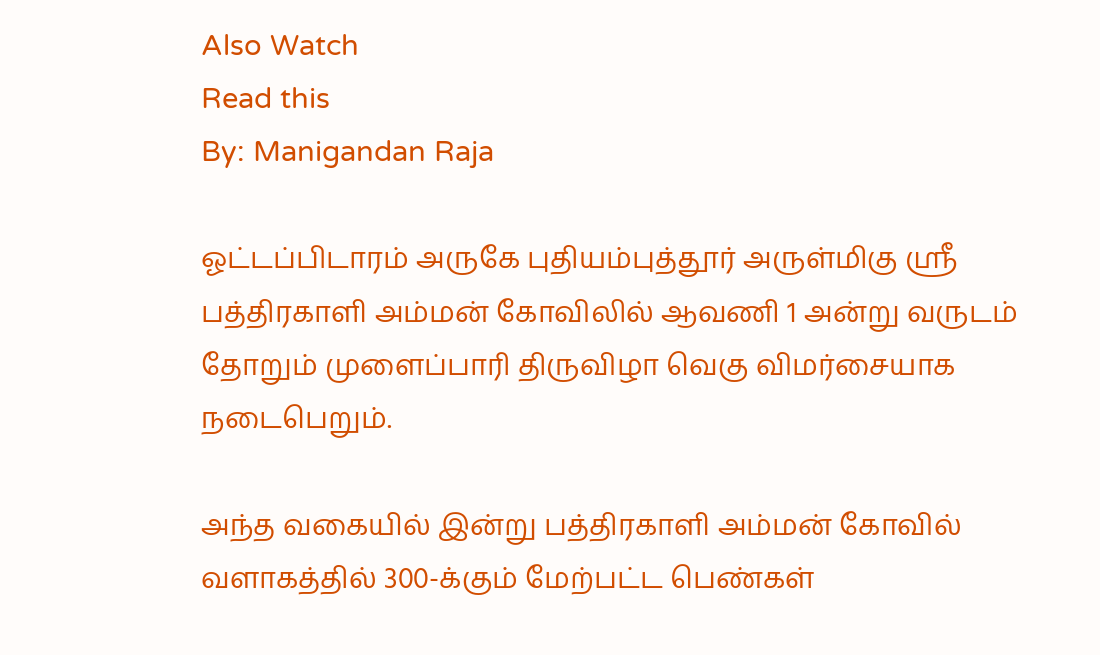Also Watch
Read this
By: Manigandan Raja

ஓட்டப்பிடாரம் அருகே புதியம்புத்தூர் அருள்மிகு ஸ்ரீ பத்திரகாளி அம்மன் கோவிலில் ஆவணி 1 அன்று வருடம் தோறும் முளைப்பாரி திருவிழா வெகு விமர்சையாக நடைபெறும்.

அந்த வகையில் இன்று பத்திரகாளி அம்மன் கோவில் வளாகத்தில் 300-க்கும் மேற்பட்ட பெண்கள்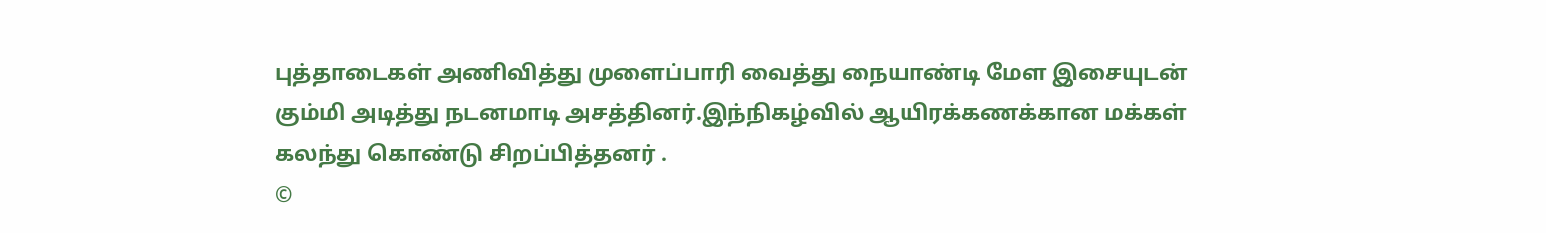புத்தாடைகள் அணிவித்து முளைப்பாரி வைத்து நையாண்டி மேள இசையுடன் கும்மி அடித்து நடனமாடி அசத்தினர்.இந்நிகழ்வில் ஆயிரக்கணக்கான மக்கள் கலந்து கொண்டு சிறப்பித்தனர் .
©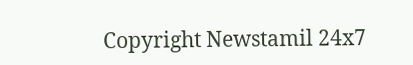Copyright Newstamil 24x7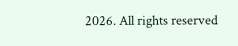2026. All rights reserved